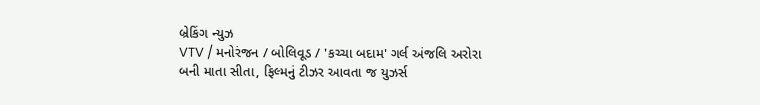બ્રેકિંગ ન્યુઝ
VTV / મનોરંજન / બોલિવૂડ / 'કચ્ચા બદામ' ગર્લ અંજલિ અરોરા બની માતા સીતા, ફિલ્મનું ટીઝર આવતા જ યુઝર્સ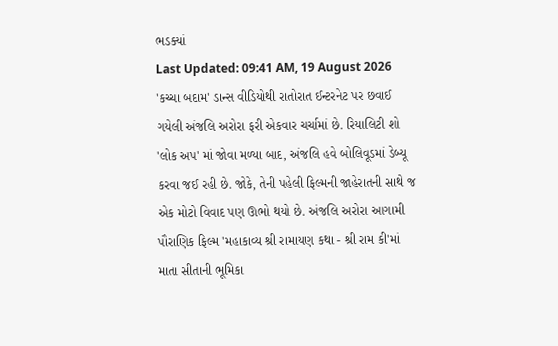ભડક્યાં
Last Updated: 09:41 AM, 19 August 2026
'કચ્ચા બદામ' ડાન્સ વીડિયોથી રાતોરાત ઈન્ટરનેટ પર છવાઈ ગયેલી અંજલિ અરોરા ફરી એકવાર ચર્ચામાં છે. રિયાલિટી શો 'લોક અપ' માં જોવા મળ્યા બાદ, અંજલિ હવે બોલિવૂડમાં ડેબ્યૂ કરવા જઈ રહી છે. જોકે, તેની પહેલી ફિલ્મની જાહેરાતની સાથે જ એક મોટો વિવાદ પણ ઊભો થયો છે. અંજલિ અરોરા આગામી પૌરાણિક ફિલ્મ 'મહાકાવ્ય શ્રી રામાયણ કથા - શ્રી રામ કી'માં માતા સીતાની ભૂમિકા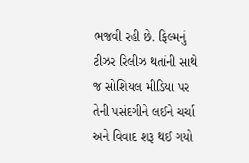ભજવી રહી છે. ફિલ્મનું ટીઝર રિલીઝ થતાંની સાથે જ સોશિયલ મીડિયા પર તેની પસંદગીને લઈને ચર્ચા અને વિવાદ શરૂ થઈ ગયો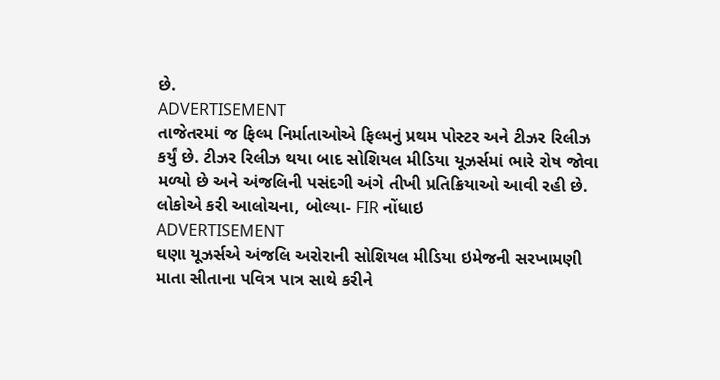છે.
ADVERTISEMENT
તાજેતરમાં જ ફિલ્મ નિર્માતાઓએ ફિલ્મનું પ્રથમ પોસ્ટર અને ટીઝર રિલીઝ કર્યું છે. ટીઝર રિલીઝ થયા બાદ સોશિયલ મીડિયા યૂઝર્સમાં ભારે રોષ જોવા મળ્યો છે અને અંજલિની પસંદગી અંગે તીખી પ્રતિક્રિયાઓ આવી રહી છે.
લોકોએ કરી આલોચના, બોલ્યા- FIR નોંધાઇ
ADVERTISEMENT
ઘણા યૂઝર્સએ અંજલિ અરોરાની સોશિયલ મીડિયા ઇમેજની સરખામણી માતા સીતાના પવિત્ર પાત્ર સાથે કરીને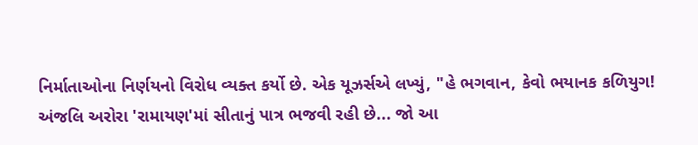નિર્માતાઓના નિર્ણયનો વિરોધ વ્યક્ત કર્યો છે. એક યૂઝર્સએ લખ્યું, "હે ભગવાન, કેવો ભયાનક કળિયુગ! અંજલિ અરોરા 'રામાયણ'માં સીતાનું પાત્ર ભજવી રહી છે... જો આ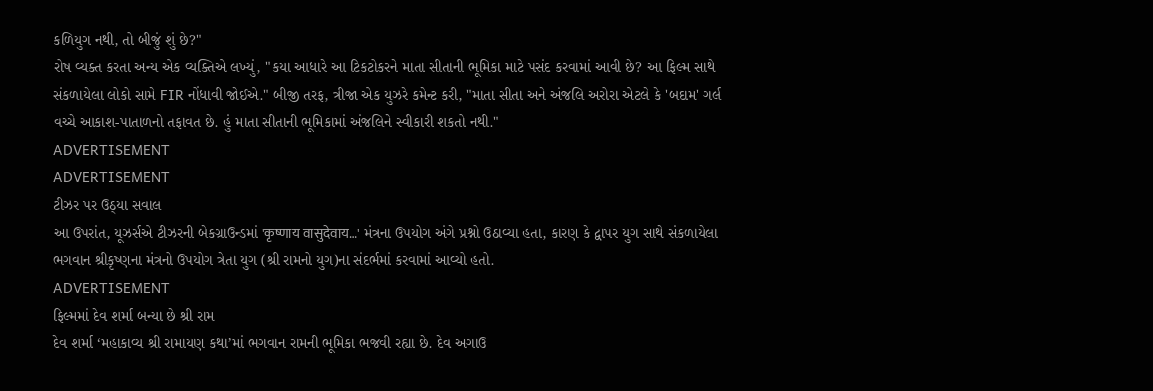કળિયુગ નથી, તો બીજું શું છે?"
રોષ વ્યક્ત કરતા અન્ય એક વ્યક્તિએ લખ્યું, "કયા આધારે આ ટિકટોકરને માતા સીતાની ભૂમિકા માટે પસંદ કરવામાં આવી છે? આ ફિલ્મ સાથે સંકળાયેલા લોકો સામે FIR નોંધાવી જોઈએ." બીજી તરફ, ત્રીજા એક યુઝરે કમેન્ટ કરી, "માતા સીતા અને અંજલિ અરોરા એટલે કે 'બદામ' ગર્લ વચ્ચે આકાશ-પાતાળનો તફાવત છે. હું માતા સીતાની ભૂમિકામાં અંજલિને સ્વીકારી શકતો નથી."
ADVERTISEMENT
ADVERTISEMENT
ટીઝર પર ઉઠ્યા સવાલ
આ ઉપરાંત, યૂઝર્સએ ટીઝરની બેકગ્રાઉન્ડમાં 'कृष्णाय वासुदेवाय…' મંત્રના ઉપયોગ અંગે પ્રશ્નો ઉઠાવ્યા હતા, કારણ કે દ્વાપર યુગ સાથે સંકળાયેલા ભગવાન શ્રીકૃષ્ણના મંત્રનો ઉપયોગ ત્રેતા યુગ (શ્રી રામનો યુગ)ના સંદર્ભમાં કરવામાં આવ્યો હતો.
ADVERTISEMENT
ફિલ્મમાં દેવ શર્મા બન્યા છે શ્રી રામ
દેવ શર્મા ‘મહાકાવ્ય શ્રી રામાયણ કથા’માં ભગવાન રામની ભૂમિકા ભજવી રહ્યા છે. દેવ અગાઉ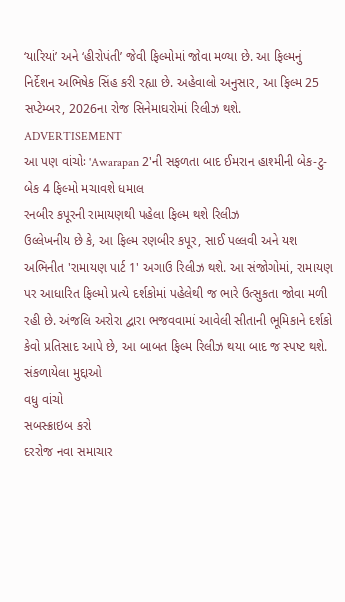‘યારિયાં’ અને ‘હીરોપંતી’ જેવી ફિલ્મોમાં જોવા મળ્યા છે. આ ફિલ્મનું નિર્દેશન અભિષેક સિંહ કરી રહ્યા છે. અહેવાલો અનુસાર, આ ફિલ્મ 25 સપ્ટેમ્બર, 2026ના રોજ સિનેમાઘરોમાં રિલીઝ થશે.
ADVERTISEMENT
આ પણ વાંચોઃ 'Awarapan 2'ની સફળતા બાદ ઈમરાન હાશ્મીની બેક-ટુ-બેક 4 ફિલ્મો મચાવશે ધમાલ
રનબીર કપૂરની રામાયણથી પહેલા ફિલ્મ થશે રિલીઝ
ઉલ્લેખનીય છે કે, આ ફિલ્મ રણબીર કપૂર, સાઈ પલ્લવી અને યશ અભિનીત 'રામાયણ પાર્ટ 1' અગાઉ રિલીઝ થશે. આ સંજોગોમાં, રામાયણ પર આધારિત ફિલ્મો પ્રત્યે દર્શકોમાં પહેલેથી જ ભારે ઉત્સુકતા જોવા મળી રહી છે. અંજલિ અરોરા દ્વારા ભજવવામાં આવેલી સીતાની ભૂમિકાને દર્શકો કેવો પ્રતિસાદ આપે છે, આ બાબત ફિલ્મ રિલીઝ થયા બાદ જ સ્પષ્ટ થશે.
સંકળાયેલા મુદ્દાઓ
વધુ વાંચો
સબસ્ક્રાઇબ કરો
દરરોજ નવા સમાચાર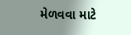મેળવવા માટે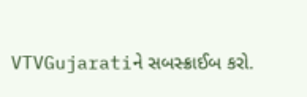VTVGujaratiને સબસ્ક્રાઈબ કરો.